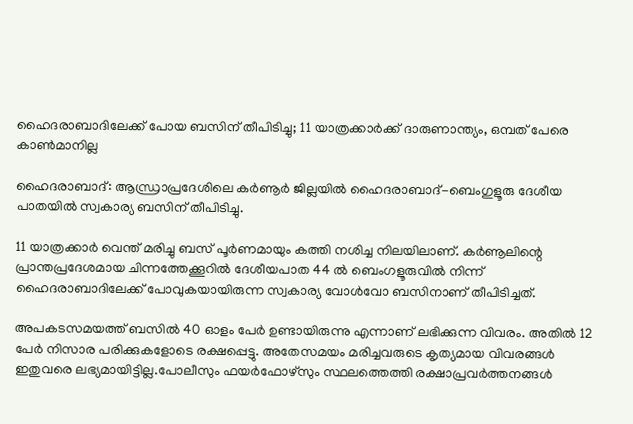ഹൈദരാബാദിലേക്ക് പോയ ബസിന് തീപിടിച്ചു; 11 യാത്രക്കാര്‍ക്ക് ദാരുണാന്ത്യം, ഒമ്പത് പേരെ കാണ്‍മാനില്ല

ഹൈദരാബാദ്: ആന്ധ്രാപ്രദേശിലെ കർണൂർ ജില്ലയില്‍ ഹൈദരാബാദ്-ബെംഗുളൂരു ദേശീയ പാതയില്‍ സ്വകാര്യ ബസിന് തീപിടിച്ചു.

11 യാത്രക്കാർ വെന്ത് മരിച്ചു ബസ് പൂർണമായും കത്തി നശിച്ച നിലയിലാണ്. കർണൂലിന്റെ പ്രാന്തപ്രദേശമായ ചിന്നത്തേക്കൂറില്‍ ദേശീയപാത 44 ല്‍ ബെംഗളൂരുവില്‍ നിന്ന് ഹൈദരാബാദിലേക്ക് പോവുകയായിരുന്ന സ്വകാര്യ വോള്‍വോ ബസിനാണ് തീപിടിച്ചത്.

അപകടസമയത്ത് ബസില്‍ 40 ഓളം പേർ ഉണ്ടായിരുന്നു എന്നാണ് ലഭിക്കുന്ന വിവരം. അതില്‍ 12 പേർ നിസാര പരിക്കുകളോടെ രക്ഷപ്പെട്ടു. അതേസമയം മരിച്ചവരുടെ കൃത്യമായ വിവരങ്ങള്‍ ഇതുവരെ ലഭ്യമായിട്ടില്ല.പോലീസും ഫയർഫോഴ്സും സ്ഥലത്തെത്തി രക്ഷാപ്രവർത്തനങ്ങള്‍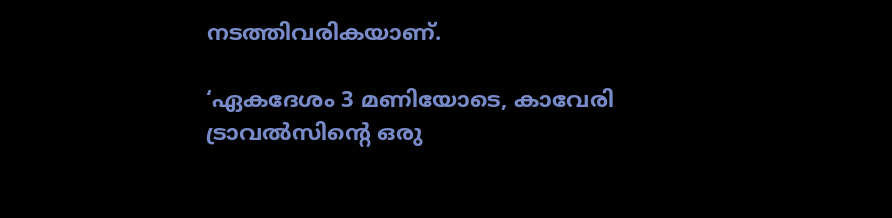നടത്തിവരികയാണ്.

‘ഏകദേശം 3 മണിയോടെ, കാവേരി ട്രാവല്‍സിന്റെ ഒരു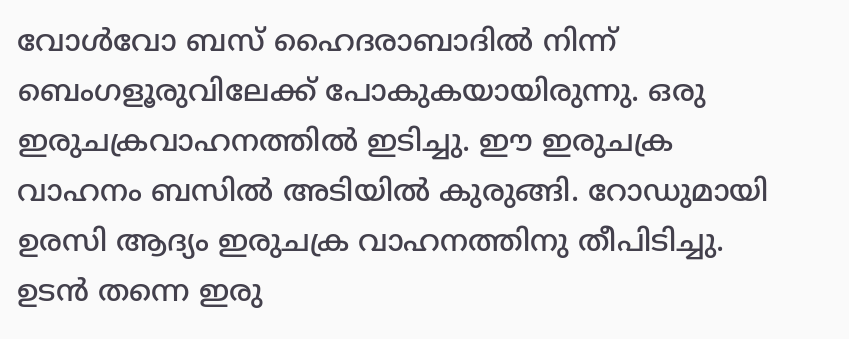വോള്‍വോ ബസ് ഹൈദരാബാദില്‍ നിന്ന് ബെംഗളൂരുവിലേക്ക് പോകുകയായിരുന്നു. ഒരു ഇരുചക്രവാഹനത്തില്‍ ഇടിച്ചു. ഈ ഇരുചക്ര വാഹനം ബസില്‍ അടിയില്‍ കുരുങ്ങി. റോഡുമായി ഉരസി ആദ്യം ഇരുചക്ര വാഹനത്തിനു തീപിടിച്ചു. ഉടൻ തന്നെ ഇരു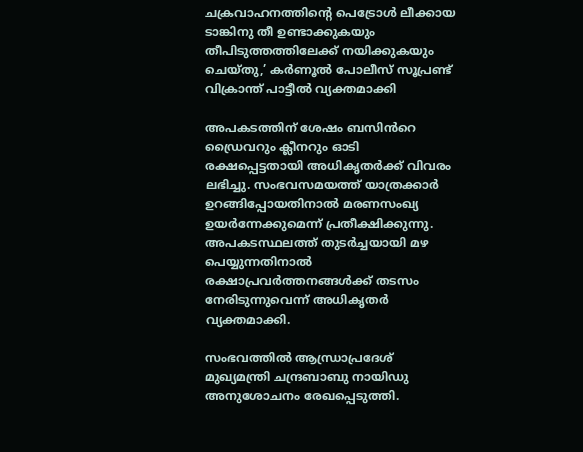ചക്രവാഹനത്തിന്റെ പെട്രോള്‍ ലീക്കായ ടാങ്കിനു തീ ഉണ്ടാക്കുകയും തീപിടുത്തത്തിലേക്ക് നയിക്കുകയും ചെയ്തു,’ കർണൂല്‍ പോലീസ് സൂപ്രണ്ട് വിക്രാന്ത് പാട്ടീല്‍ വ്യക്തമാക്കി

അപകടത്തിന് ശേഷം ബസിൻറെ ഡ്രൈവറും ക്ലീനറും ഓടി രക്ഷപ്പെട്ടതായി അധികൃതർക്ക് വിവരം ലഭിച്ചു. സംഭവസമയത്ത് യാത്രക്കാർ ഉറങ്ങിപ്പോയതിനാല്‍ മരണസംഖ്യ ഉയർന്നേക്കുമെന്ന് പ്രതീക്ഷിക്കുന്നു. അപകടസ്ഥലത്ത് തുടർച്ചയായി മഴ പെയ്യുന്നതിനാല്‍ രക്ഷാപ്രവർത്തനങ്ങള്‍ക്ക് തടസം നേരിടുന്നുവെന്ന് അധികൃതർ വ്യക്തമാക്കി.

സംഭവത്തില്‍ ആന്ധ്രാപ്രദേശ് മുഖ്യമന്ത്രി ചന്ദ്രബാബു നായിഡു അനുശോചനം രേഖപ്പെടുത്തി.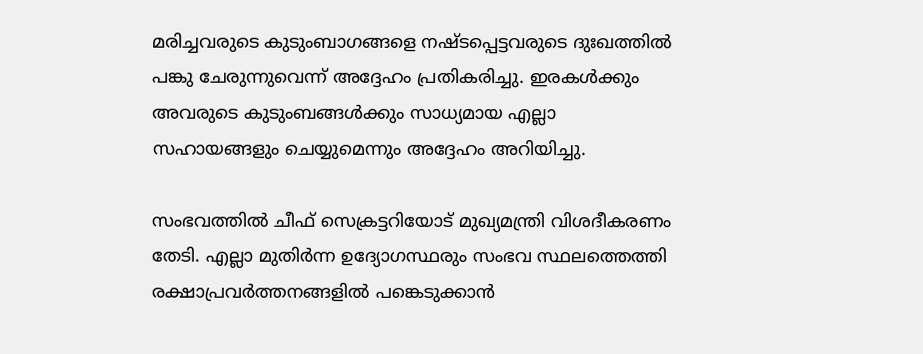മരിച്ചവരുടെ കുടുംബാഗങ്ങളെ നഷ്ടപ്പെട്ടവരുടെ ദുഃഖത്തില്‍ പങ്കു ചേരുന്നുവെന്ന് അദ്ദേഹം പ്രതികരിച്ചു. ഇരകള്‍ക്കും അവരുടെ കുടുംബങ്ങള്‍ക്കും സാധ്യമായ എല്ലാ സഹായങ്ങളും ചെയ്യുമെന്നും അദ്ദേഹം അറിയിച്ചു.

സംഭവത്തില്‍ ചീഫ് സെക്രട്ടറിയോട് മുഖ്യമന്ത്രി വിശദീകരണം തേടി. എല്ലാ മുതിർന്ന ഉദ്യോഗസ്ഥരും സംഭവ സ്ഥലത്തെത്തി രക്ഷാപ്രവർത്തനങ്ങളില്‍ പങ്കെടുക്കാൻ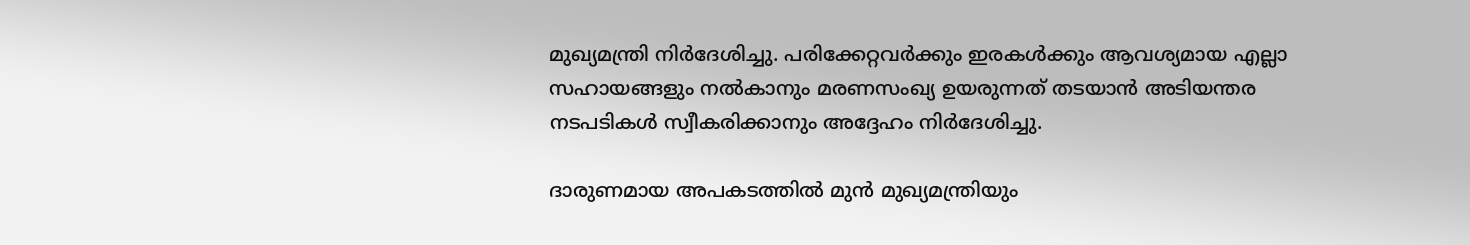മുഖ്യമന്ത്രി നിർദേശിച്ചു. പരിക്കേറ്റവർക്കും ഇരകള്‍ക്കും ആവശ്യമായ എല്ലാ സഹായങ്ങളും നല്‍കാനും മരണസംഖ്യ ഉയരുന്നത് തടയാൻ അടിയന്തര നടപടികള്‍ സ്വീകരിക്കാനും അദ്ദേഹം നിർദേശിച്ചു.

ദാരുണമായ അപകടത്തില്‍ മുൻ മുഖ്യമന്ത്രിയും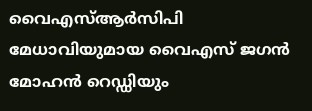വൈഎസ്‌ആർസിപി മേധാവിയുമായ വൈഎസ് ജഗൻ മോഹൻ റെഡ്ഡിയും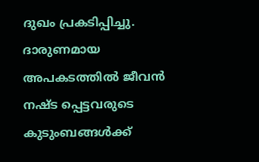ദുഖം പ്രകടിപ്പിച്ചു. ദാരുണമായ അപകടത്തില്‍ ജീവൻ നഷ്ട പ്പെട്ടവരുടെ കുടുംബങ്ങള്‍ക്ക്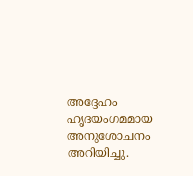അദ്ദേഹം ഹൃദയംഗമമായ അനുശോചനം അറിയിച്ചു.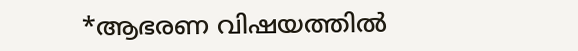*ആഭരണ വിഷയത്തില്‍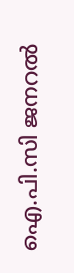ഐ.പി.സി ജനറല്‍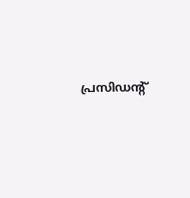പ്രസിഡന്റ്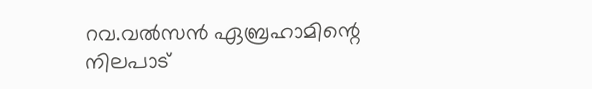റവ.വല്‍സന്‍ ഏബ്രഹാമിന്റെ നിലപാട്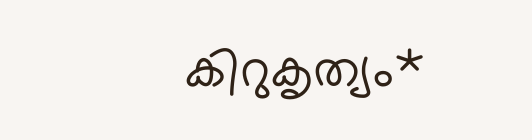കിറുകൃത്യം*